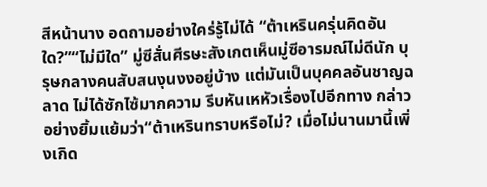สีหน้านาง อดถามอย่างใคร่รู้ไม่ได้ “ต้าเหรินครุ่นคิดอันใด?”“ไม่มีใด” มู่ซีสั่นศีรษะสังเกตเห็นมู่ซีอารมณ์ไม่ดีนัก บุรุษกลางคนสับสนงุนงงอยู่บ้าง แต่มันเป็นบุคคลอันชาญฉลาด ไม่ได้ซักไซ้มากความ รีบหันเหหัวเรื่องไปอีกทาง กล่าวอย่างยิ้มแย้มว่า“ต้าเหรินทราบหรือไม่? เมื่อไม่นานมานี้เพิ่งเกิด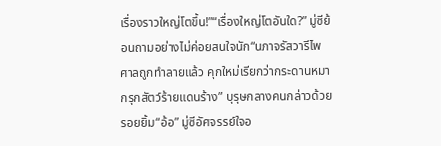เรื่องราวใหญ่โตขึ้น!”“เรื่องใหญ่โตอันใด?” มู่ซีย้อนถามอย่างไม่ค่อยสนใจนัก“นภาจรัสวารีไพศาลถูกทำลายแล้ว คุกใหม่เรียกว่ากระดานหมากรุกสัตว์ร้ายแดนร้าง” บุรุษกลางคนกล่าวด้วยรอยยิ้ม“อ้อ” มู่ซีอัศจรรย์ใจอ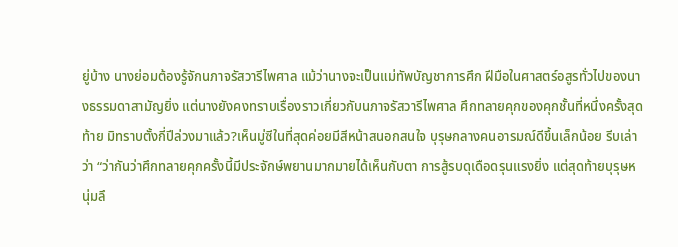ยู่บ้าง นางย่อมต้องรู้จักนภาจรัสวารีไพศาล แม้ว่านางจะเป็นแม่ทัพบัญชาการศึก ฝีมือในศาสตร์อสูรทั่วไปของนางธรรมดาสามัญยิ่ง แต่นางยังคงทราบเรื่องราวเกี่ยวกับนภาจรัสวารีไพศาล ศึกทลายคุกของคุกชั้นที่หนึ่งครั้งสุดท้าย มิทราบตั้งกี่ปีล่วงมาแล้ว?เห็นมู่ซีในที่สุดค่อยมีสีหน้าสนอกสนใจ บุรุษกลางคนอารมณ์ดีขึ้นเล็กน้อย รีบเล่าว่า “ว่ากันว่าศึกทลายคุกครั้งนี้มีประจักษ์พยานมากมายได้เห็นกับตา การสู้รบดุเดือดรุนแรงยิ่ง แต่สุดท้ายบุรุษหนุ่มลึ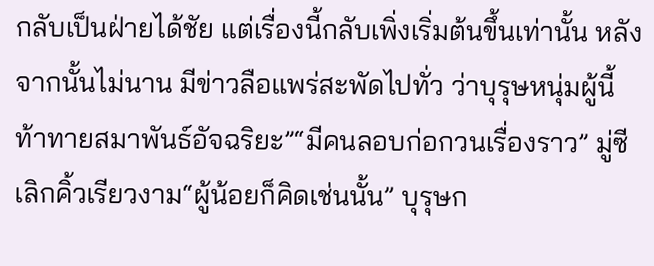กลับเป็นฝ่ายได้ชัย แต่เรื่องนี้กลับเพิ่งเริ่มต้นขึ้นเท่านั้น หลังจากนั้นไม่นาน มีข่าวลือแพร่สะพัดไปทั่ว ว่าบุรุษหนุ่มผู้นี้ท้าทายสมาพันธ์อัจฉริยะ”“มีคนลอบก่อกวนเรื่องราว” มู่ซีเลิกคิ้วเรียวงาม“ผู้น้อยก็คิดเช่นนั้น” บุรุษก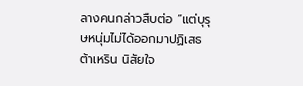ลางคนกล่าวสืบต่อ “แต่บุรุษหนุ่มไม่ได้ออกมาปฏิเสธ ต้าเหริน นิสัยใจ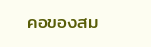คอของสม